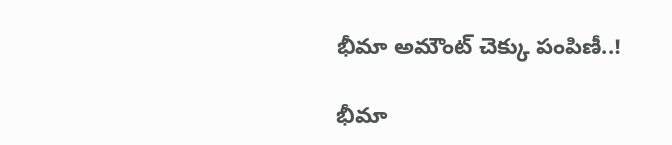భీమా అమౌంట్ చెక్కు పంపిణీ..!

భీమా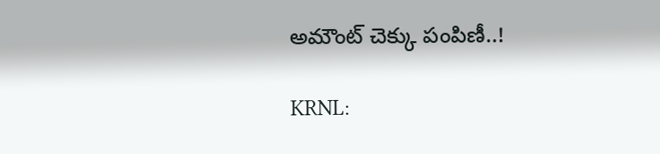అమౌంట్ చెక్కు పంపిణీ..!

KRNL: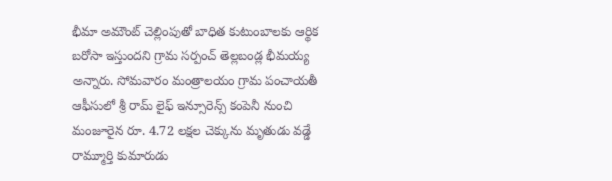భీమా అమౌంట్ చెల్లింపుతో బాధిత కుటుంబాలకు ఆర్థిక బరోసా ఇస్తుందని గ్రామ సర్పంచ్ తెల్లబండ్ల భీమయ్య అన్నారు. సోమవారం మంత్రాలయం గ్రామ పంచాయతీ ఆఫీసులో శ్రీ రామ్ లైఫ్ ఇన్సూరెన్స్ కంపెనీ నుంచి మంజూరైన రూ. 4.72 లక్షల చెక్కును మృతుడు వడ్డే రామ్మూర్తి కుమారుడు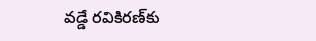వడ్డే రవికిరణ్‌కు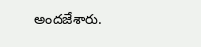అందజేశారు.